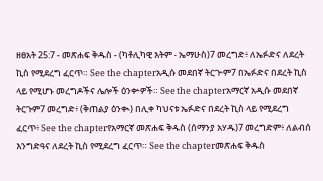ዘፀአት 25:7 - መጽሐፍ ቅዱስ - (ካቶሊካዊ እትም - ኤማሁስ)7 መረግድ፥ ለኤፉድና ለደረት ኪስ የሚደረግ ፈርጥ። See the chapterአዲሱ መደበኛ ትርጒም7 በኤፉድና በደረት ኪስ ላይ የሚሆኑ መረግዶችና ሌሎች ዕንቍዎች። See the chapterአማርኛ አዲሱ መደበኛ ትርጉም7 መረግድ፥ (ቅጠልያ ዕንቊ) በሊቀ ካህናቱ ኤፉድና በደረት ኪስ ላይ የሚደረግ ፈርጥ፥ See the chapterየአማርኛ መጽሐፍ ቅዱስ (ሰማንያ አሃዱ)7 መረግድም፥ ለልብሰ እንግድዓና ለደረት ኪስ የሚደረግ ፈርጥ። See the chapterመጽሐፍ ቅዱስ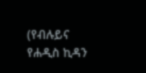(የብሉይና የሐዲስ ኪዳን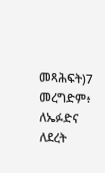መጻሕፍት)7 መረግድም፥ ለኤፉድና ለደረት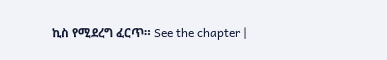ኪስ የሚደረግ ፈርጥ። See the chapter |